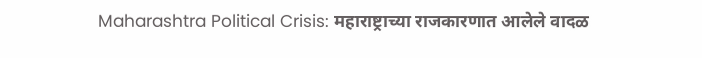Maharashtra Political Crisis: महाराष्ट्राच्या राजकारणात आलेले वादळ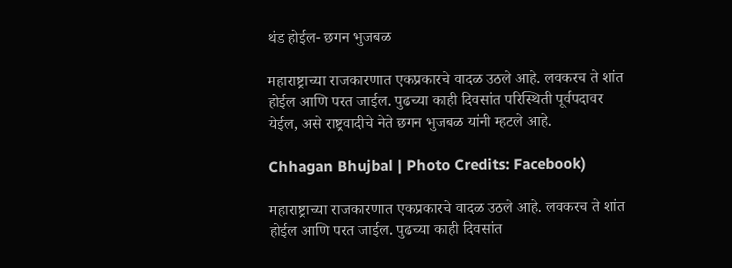थंड होईल- छगन भुजबळ

महाराष्ट्राच्या राजकारणात एकप्रकारचे वादळ उठले आहे. लवकरच ते शांत होईल आणि परत जाईल. पुढच्या काही दिवसांत परिस्थिती पूर्वपदावर येईल, असे राष्ट्रवादीचे नेते छगन भुजबळ यांनी म्हटले आहे.

Chhagan Bhujbal | Photo Credits: Facebook)

महाराष्ट्राच्या राजकारणात एकप्रकारचे वादळ उठले आहे. लवकरच ते शांत होईल आणि परत जाईल. पुढच्या काही दिवसांत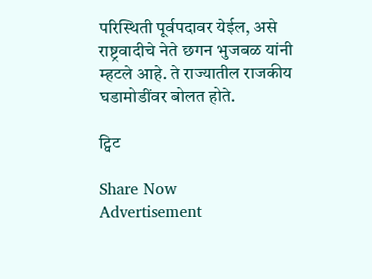परिस्थिती पूर्वपदावर येईल, असे राष्ट्रवादीचे नेते छगन भुजबळ यांनी म्हटले आहे. ते राज्यातील राजकीय घडामोडींवर बोलत होते.

ट्विट

Share Now
Advertisement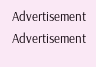Advertisement
Advertisement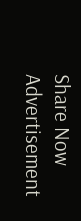Share Now
Advertisement